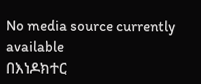No media source currently available
በእነዶክተር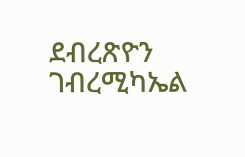ደብረጽዮን ገብረሚካኤል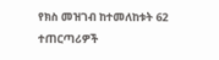የክስ መዝገብ ከተመለከቱት 62 ተጠርጣሪዎች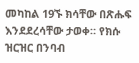መካከል 19ኙ ክሳቸው በጽሑፍ እንደደረሳቸው ታወቀ። የክሱ ዝርዝር በንባብ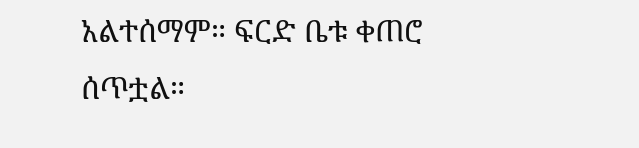አልተሰማም። ፍርድ ቤቱ ቀጠሮ ሰጥቷል።